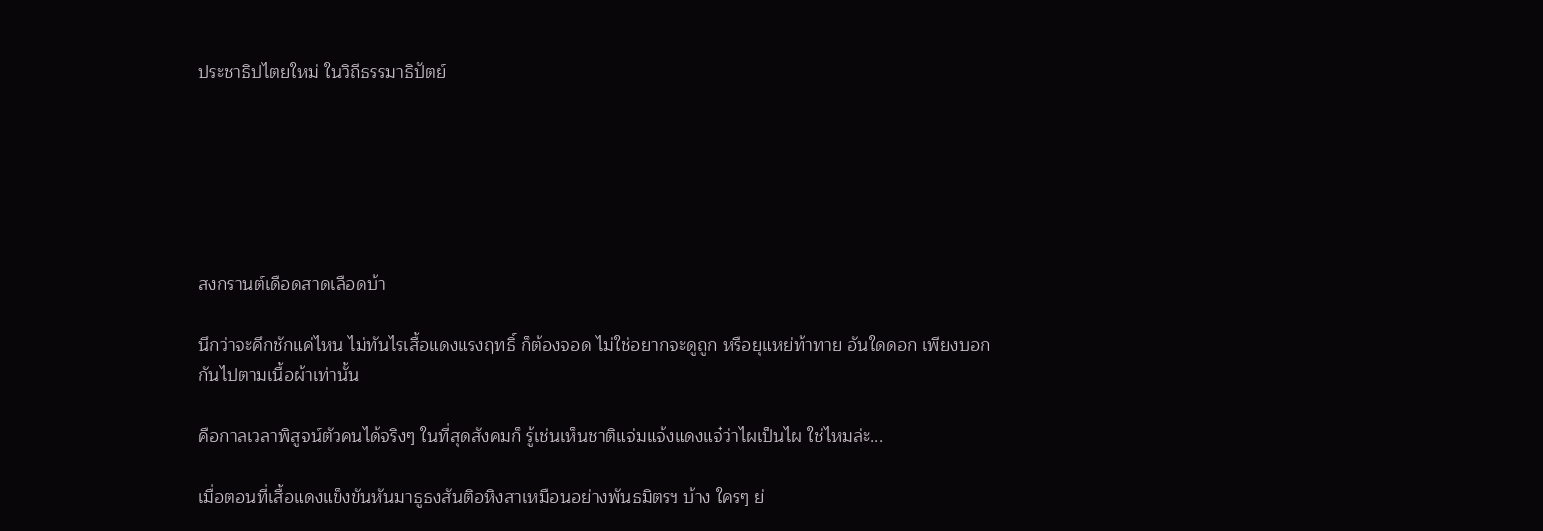ประชาธิปไตยใหม่ ในวิถีธรรมาธิปัตย์






สงกรานต์เดือดสาดเลือดบ้า

นึกว่าจะคึกชักแค่ไหน ไม่ทันไรเสื้อแดงแรงฤทธิ์ ก็ต้องจอด ไม่ใช่อยากจะดูถูก หรือยุแหย่ท้าทาย อันใดดอก เพียงบอกกันไปตามเนื้อผ้าเท่านั้น

คือกาลเวลาพิสูจน์ตัวคนได้จริงๆ ในที่สุดสังคมก็ รู้เช่นเห็นชาติแจ่มแจ้งแดงแจ๋ว่าไผเป็นไผ ใช่ไหมล่ะ...

เมื่อตอนที่เสื้อแดงแข็งขันหันมาธูธงสันติอหิงสาเหมือนอย่างพันธมิตรฯ บ้าง ใครๆ ย่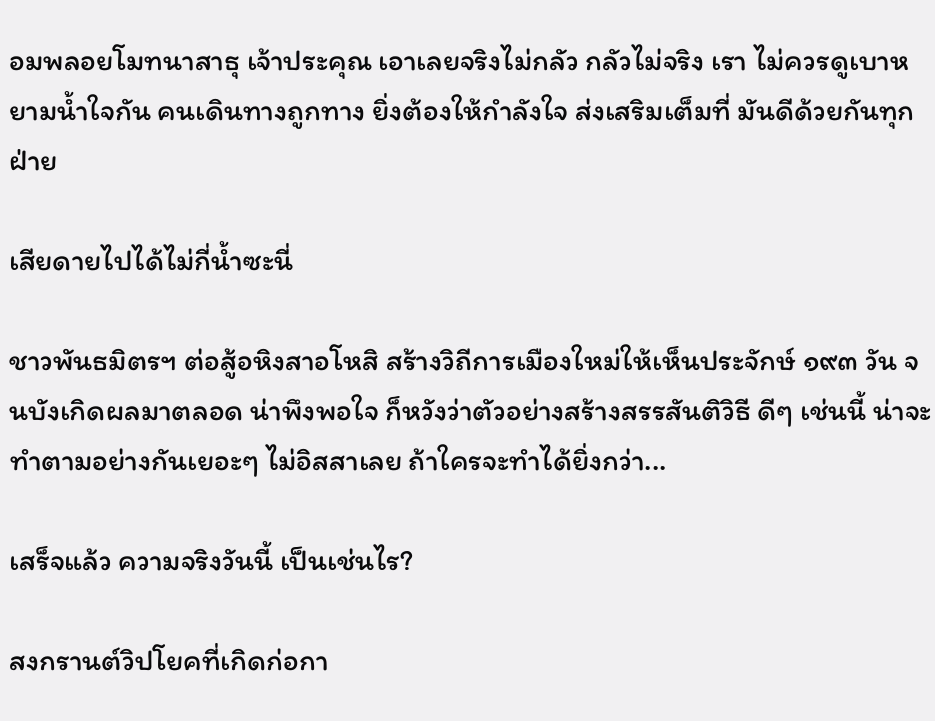อมพลอยโมทนาสาธุ เจ้าประคุณ เอาเลยจริงไม่กลัว กลัวไม่จริง เรา ไม่ควรดูเบาหยามน้ำใจกัน คนเดินทางถูกทาง ยิ่งต้องให้กำลังใจ ส่งเสริมเต็มที่ มันดีด้วยกันทุกฝ่าย

เสียดายไปได้ไม่กี่น้ำซะนี่

ชาวพันธมิตรฯ ต่อสู้อหิงสาอโหสิ สร้างวิถีการเมืองใหม่ให้เห็นประจักษ์ ๑๙๓ วัน จนบังเกิดผลมาตลอด น่าพึงพอใจ ก็หวังว่าตัวอย่างสร้างสรรสันติวิธี ดีๆ เช่นนี้ น่าจะทำตามอย่างกันเยอะๆ ไม่อิสสาเลย ถ้าใครจะทำได้ยิ่งกว่า...

เสร็จแล้ว ความจริงวันนี้ เป็นเช่นไร?

สงกรานต์วิปโยคที่เกิดก่อกา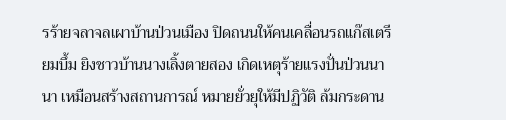รร้ายจลาจลเผาบ้านป่วนเมือง ปิดถนนให้คนเคลื่อนรถแก๊สเตรียมบึ้ม ยิงชาวบ้านนางเลิ้งตายสอง เกิดเหตุร้ายแรงปั่นป่วนนานา เหมือนสร้างสถานการณ์ หมายยั่วยุให้มีปฏิวัติ ล้มกระดาน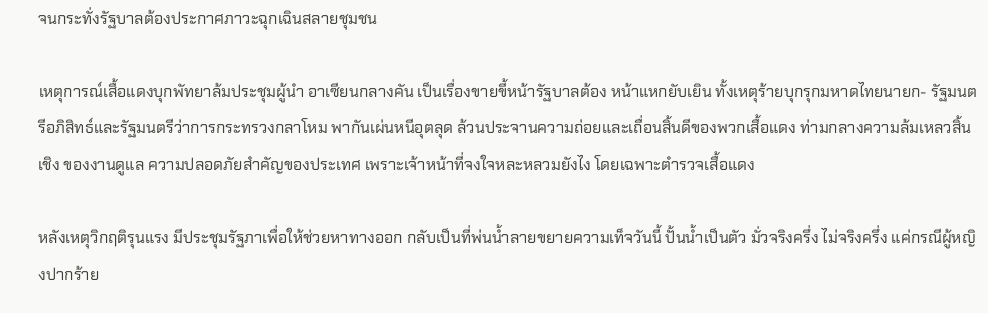จนกระทั่งรัฐบาลต้องประกาศภาวะฉุกเฉินสลายชุมชน

เหตุการณ์เสื้อแดงบุกพัทยาล้มประชุมผู้นำ อาเซียนกลางคัน เป็นเรื่องขายขี้หน้ารัฐบาลต้อง หน้าแหกยับเยิน ทั้งเหตุร้ายบุกรุกมหาดไทยนายก- รัฐมนตรีอภิสิทธ์และรัฐมนตรีว่าการกระทรวงกลาโหม พากันเผ่นหนีอุตลุด ล้วนประจานความถ่อยและเถื่อนสิ้นดีของพวกเสื้อแดง ท่ามกลางความล้มเหลวสิ้นเชิง ของงานดูแล ความปลอดภัยสำคัญของประเทศ เพราะเจ้าหน้าที่จงใจหละหลวมยังไง โดยเฉพาะตำรวจเสื้อแดง

หลังเหตุวิกฤติรุนแรง มีประชุมรัฐภาเพื่อให้ช่วยหาทางออก กลับเป็นที่พ่นน้ำลายขยายความเท็จวันนี้ ปั้นน้ำเป็นตัว มั่วจริงครึ่ง ไม่จริงครึ่ง แค่กรณีผู้หญิงปากร้าย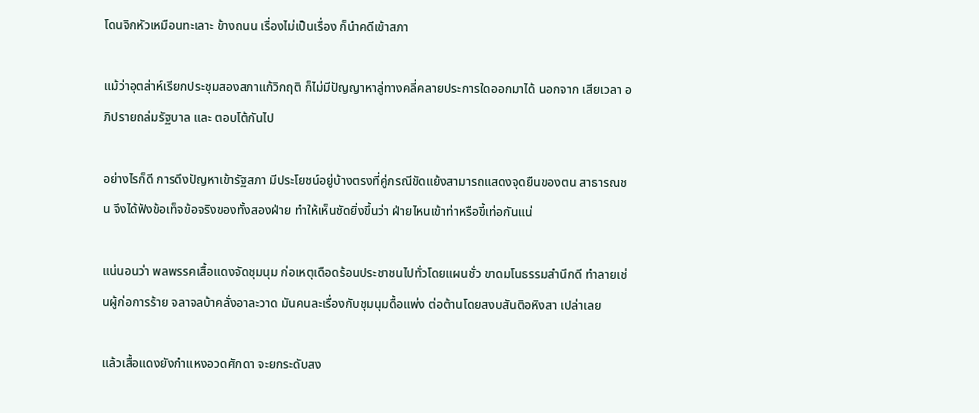โดนจิกหัวเหมือนทะเลาะ ข้างถนน เรื่องไม่เป็นเรื่อง ก็นำคดีเข้าสภา

แม้ว่าอุตส่าห์เรียกประชุมสองสภาแก้วิกฤติ ก็ไม่มีปัญญาหาลู่ทางคลี่คลายประการใดออกมาได้ นอกจาก เสียเวลา อภิปรายถล่มรัฐบาล และ ตอบโต้กันไป

อย่างไรก็ดี การดึงปัญหาเข้ารัฐสภา มีประโยชน์อยู่บ้างตรงที่คู่กรณีขัดแย้งสามารถแสดงจุดยืนของตน สาธารณชน จึงได้ฟังข้อเท็จข้อจริงของทั้งสองฝ่าย ทำให้เห็นชัดยิ่งขึ้นว่า ฝ่ายไหนเข้าท่าหรือขี้เท่อกันแน่

แน่นอนว่า พลพรรคเสื้อแดงจัดชุมนุม ก่อเหตุเดือดร้อนประชาชนไปทั่วโดยแผนชั่ว ขาดมโนธรรมสำนึกดี ทำลายเช่นผู้ก่อการร้าย จลาจลบ้าคลั่งอาละวาด มันคนละเรื่องกับชุมนุมดื้อแพ่ง ต่อต้านโดยสงบสันติอหิงสา เปล่าเลย

แล้วเสื้อแดงยังกำแหงอวดศักดา จะยกระดับสง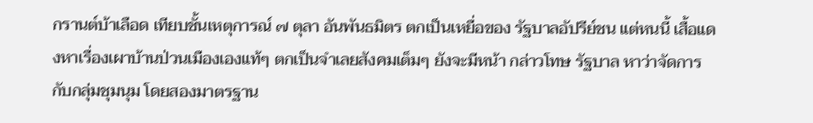กรานต์บ้าเลือด เทียบชั้นเหตุการณ์ ๗ ตุลา อันพันธมิตร ตกเป็นเหยื่อของ รัฐบาลอัปรีย์ชน แต่หนนี้ เสื้อแดงหาเรื่องเผาบ้านป่วนเมืองเองแท้ๆ ตกเป็นจำเลยสังคมเต็มๆ ยังจะมีหน้า กล่าวโทษ รัฐบาล หาว่าจัดการกับกลุ่มชุมนุม โดยสองมาตรฐาน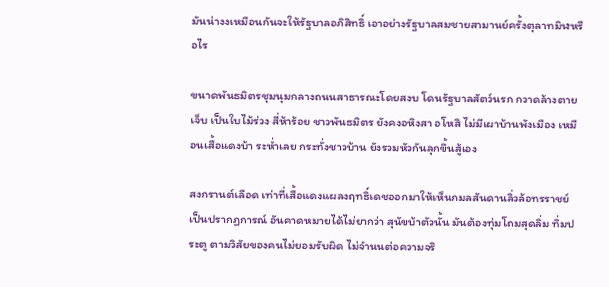มันน่างงเหมือนกันจะให้รัฐบาลอภิสิทธิ์ เอาอย่างรัฐบาลสมชายสามานย์ครั้งตุลาทมิฬหรือไร

ขนาดพันธมิตรชุมนุมกลางถนนสาธารณะโดยสงบ โดนรัฐบาลสัตว์นรก กวาดล้างตายเจ็บ เป็นใบไม้ร่วง สี่ห้าร้อย ชาวพันธมิตร ยังคงอหิงสา อโหสิ ไม่มีเผาบ้านพังเมือง เหมือนเสื้อแดงบ้า ระห่ำเลย กระทั่งชาวบ้าน ยังรวมหัวกันลุกขึ้นสู้เอง

สงกรานต์เลือด เท่าที่เสื้อแดงแผลงฤทธิ์เดชออกมาให้เห็นกมลสันดานลิ่วล้อทรราชย์ เป็นปรากฏการณ์ อันคาดหมายได้ไม่ยากว่า สุนัขบ้าตัวนั้น มันต้องทุ่มโถมสุดลิ่ม ทิ่มประตู ตามวิสัยของคนไม่ยอมรับผิด ไม่จำนนต่อความจริ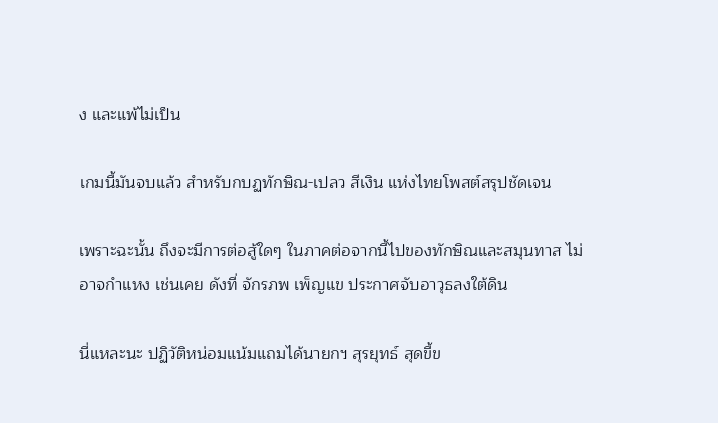ง และแพ้ไม่เป็น

เกมนี้มันจบแล้ว สำหรับกบฏทักษิณ-เปลว สีเงิน แห่งไทยโพสต์สรุปชัดเจน

เพราะฉะนั้น ถึงจะมีการต่อสู้ใดๆ ในภาคต่อจากนี้ไปของทักษิณและสมุนทาส ไม่อาจกำแหง เช่นเคย ดังที่ จักรภพ เพ็ญแข ประกาศจับอาวุธลงใต้ดิน

นี่แหละนะ ปฏิวัติหน่อมแน้มแถมได้นายกฯ สุรยุทธ์ สุดขี้ข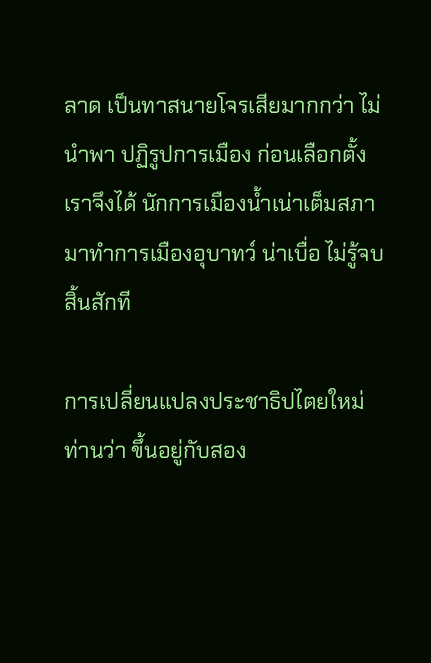ลาด เป็นทาสนายโจรเสียมากกว่า ไม่นำพา ปฏิรูปการเมือง ก่อนเลือกตั้ง เราจึงได้ นักการเมืองน้ำเน่าเต็มสภา มาทำการเมืองอุบาทว์ น่าเบื่อ ไม่รู้จบสิ้นสักที

การเปลี่ยนแปลงประชาธิปไตยใหม่ ท่านว่า ขึ้นอยู่กับสอง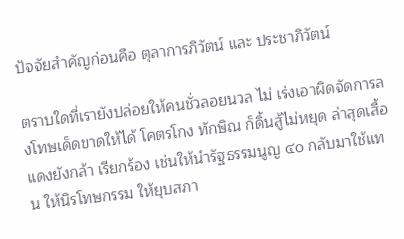ปัจจัยสำคัญก่อนคือ ตุลาการภิวัตน์ และ ประชาภิวัตน์

ตราบใดที่เรายังปล่อยให้คนชั่วลอยนวล ไม่ เร่งเอาผิดจัดการลงโทษเด็ดขาดให้ได้ โคตรโกง ทักษิณ ก็ดิ้นสู้ไม่หยุด ล่าสุดเสื้อแดงยังกล้า เรียกร้อง เช่นให้นำรัฐธรรมนูญ ๔๐ กลับมาใช้แทน ให้นิรโทษกรรม ให้ยุบสภา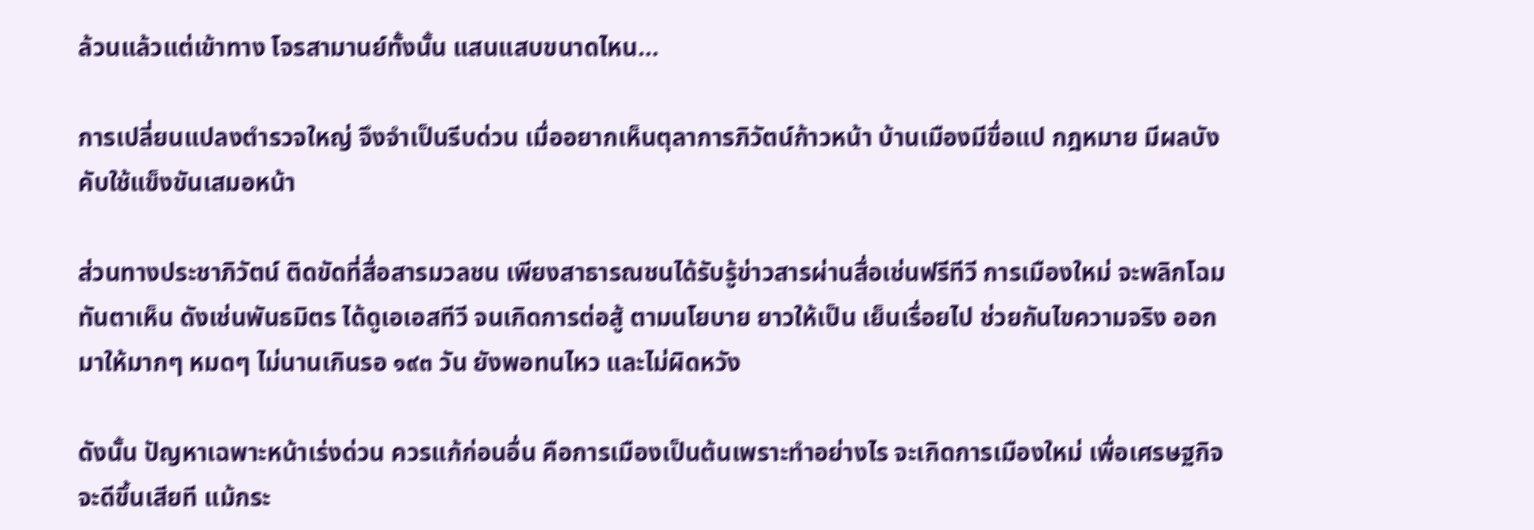ล้วนแล้วแต่เข้าทาง โจรสามานย์ทั้งนั้น แสนแสบขนาดไหน...

การเปลี่ยนแปลงตำรวจใหญ่ จึงจำเป็นรีบด่วน เมื่ออยากเห็นตุลาการภิวัตน์ก้าวหน้า บ้านเมืองมีขื่อแป กฎหมาย มีผลบังคับใช้แข็งขันเสมอหน้า

ส่วนทางประชาภิวัตน์ ติดขัดที่สื่อสารมวลชน เพียงสาธารณชนได้รับรู้ข่าวสารผ่านสื่อเช่นฟรีทีวี การเมืองใหม่ จะพลิกโฉมทันตาเห็น ดังเช่นพันธมิตร ได้ดูเอเอสทีวี จนเกิดการต่อสู้ ตามนโยบาย ยาวให้เป็น เย็นเรื่อยไป ช่วยกันไขความจริง ออกมาให้มากๆ หมดๆ ไม่นานเกินรอ ๑๙๓ วัน ยังพอทนไหว และไม่ผิดหวัง

ดังนั้น ปัญหาเฉพาะหน้าเร่งด่วน ควรแก้ก่อนอื่น คือการเมืองเป็นต้นเพราะทำอย่างไร จะเกิดการเมืองใหม่ เพื่อเศรษฐกิจ จะดีขึ้นเสียที แม้กระ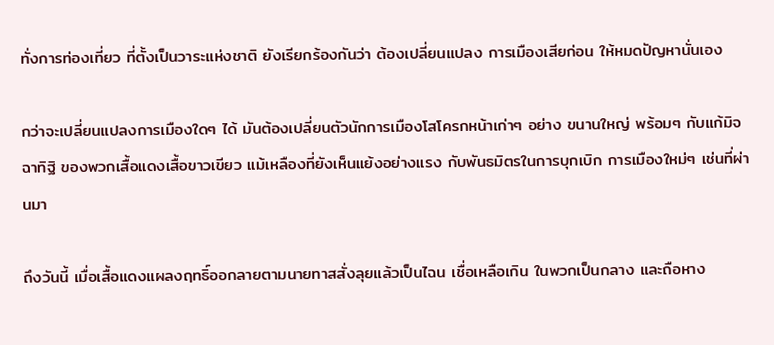ทั่งการท่องเที่ยว ที่ตั้งเป็นวาระแห่งชาติ ยังเรียกร้องกันว่า ต้องเปลี่ยนแปลง การเมืองเสียก่อน ให้หมดปัญหานั่นเอง

กว่าจะเปลี่ยนแปลงการเมืองใดๆ ได้ มันต้องเปลี่ยนตัวนักการเมืองโสโครกหน้าเก่าๆ อย่าง ขนานใหญ่ พร้อมๆ กับแก้มิจฉาทิฐิ ของพวกเสื้อแดงเสื้อขาวเขียว แม้เหลืองที่ยังเห็นแย้งอย่างแรง กับพันธมิตรในการบุกเบิก การเมืองใหม่ๆ เช่นที่ผ่านมา

ถึงวันนี้ เมื่อเสื้อแดงแผลงฤทธิ์ออกลายตามนายทาสสั่งลุยแล้วเป็นไฉน เชื่อเหลือเกิน ในพวกเป็นกลาง และถือหาง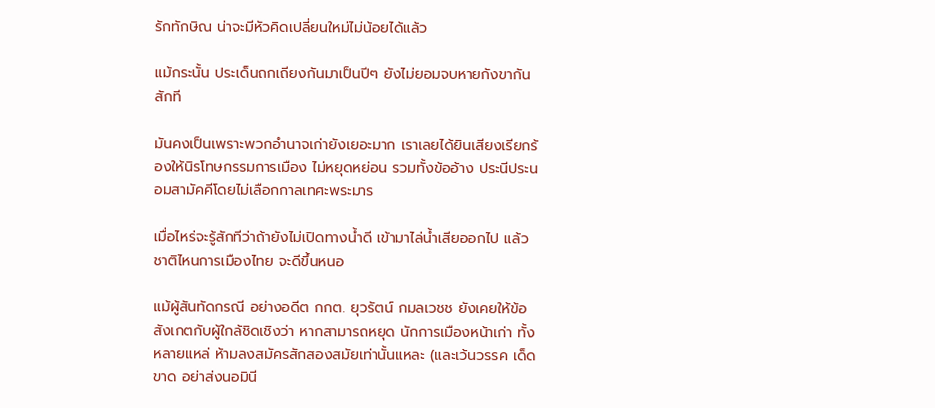รักทักษิณ น่าจะมีหัวคิดเปลี่ยนใหม่ไม่น้อยได้แล้ว

แม้กระนั้น ประเด็นถกเถียงกันมาเป็นปีๆ ยังไม่ยอมจบหายกังขากันสักที

มันคงเป็นเพราะพวกอำนาจเก่ายังเยอะมาก เราเลยได้ยินเสียงเรียกร้องให้นิรโทษกรรมการเมือง ไม่หยุดหย่อน รวมทั้งข้ออ้าง ประนีประนอมสามัคคีโดยไม่เลือกกาลเทศะพระมาร

เมื่อไหร่จะรู้สักทีว่าถ้ายังไม่เปิดทางน้ำดี เข้ามาไล่น้ำเสียออกไป แล้วชาติไหนการเมืองไทย จะดีขึ้นหนอ

แม้ผู้สันทัดกรณี อย่างอดีต กกต. ยุวรัตน์ กมลเวชช ยังเคยให้ข้อสังเกตกับผู้ใกล้ชิดเชิงว่า หากสามารถหยุด นักการเมืองหน้าเก่า ทั้งหลายแหล่ ห้ามลงสมัครสักสองสมัยเท่านั้นแหละ (และเว้นวรรค เด็ดขาด อย่าส่งนอมินี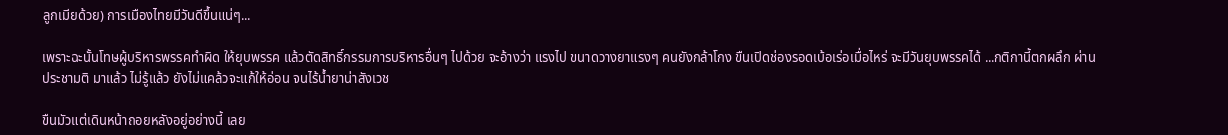ลูกเมียด้วย) การเมืองไทยมีวันดีขึ้นแน่ๆ...

เพราะฉะนั้นโทษผู้บริหารพรรคทำผิด ให้ยุบพรรค แล้วตัดสิทธิ์กรรมการบริหารอื่นๆ ไปด้วย จะอ้างว่า แรงไป ขนาดวางยาแรงๆ คนยังกล้าโกง ขืนเปิดช่องรอดเบ้อเร่อเมื่อไหร่ จะมีวันยุบพรรคได้ ...กติกานี้ตกผลึก ผ่านประชามติ มาแล้ว ไม่รู้แล้ว ยังไม่แคล้วจะแก้ให้อ่อน จนไร้น้ำยาน่าสังเวช

ขืนมัวแต่เดินหน้าถอยหลังอยู่อย่างนี้ เลย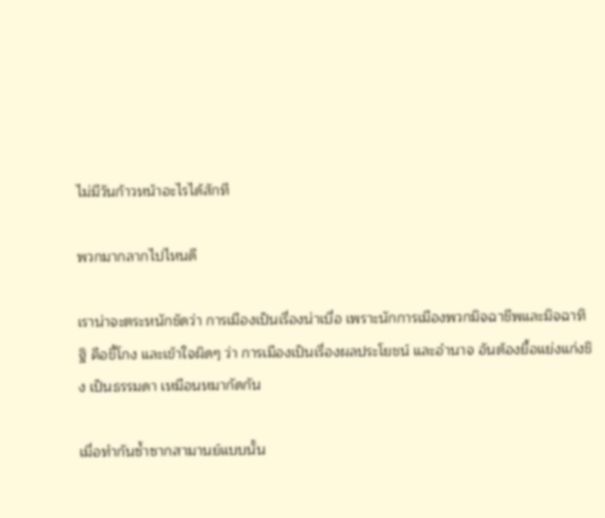ไม่มีวันก้าวหน้าอะไรได้สักที

พวกมากลากไปไหนดี

เราน่าจะตระหนักชัดว่า การเมืองเป็นเรื่องน่าเบื่อ เพราะนักการเมืองพวกมิจฉาชีพและมิจฉาทิฐิ คือขี้โกง และเข้าใจผิดๆ ว่า การเมืองเป็นเรื่องผลประโยชน์ และอำนาจ อันต้องยื้อแย่งแก่งชิง เป็นธรรมดา เหมือนหมากัดกัน

เมื่อทำกันซ้ำซากสามานย์แบบนั้น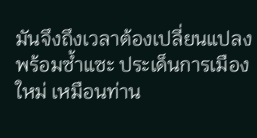มันจึงถึงเวลาต้องเปลี่ยนแปลง พร้อมซ้ำแซะ ประเด็นการเมืองใหม่ เหมือนท่าน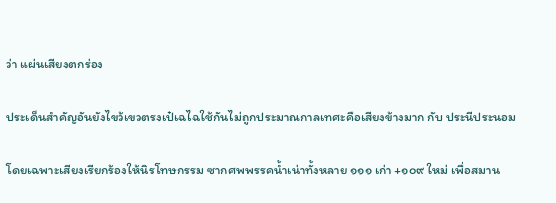ว่า แผ่นเสียงตกร่อง

ประเด็นสำคัญอันยังไขว้เขวตรงเป๋เฉไฉใช้กันไม่ถูกประมาณกาลเทศะคือเสียงข้างมาก กับ ประนีประนอม

โดยเฉพาะเสียงเรียกร้องให้นิรโทษกรรม ซากศพพรรคน้ำเน่าทั้งหลาย ๑๑๑ เก่า +๑๐๙ ใหม่ เพื่อสมาน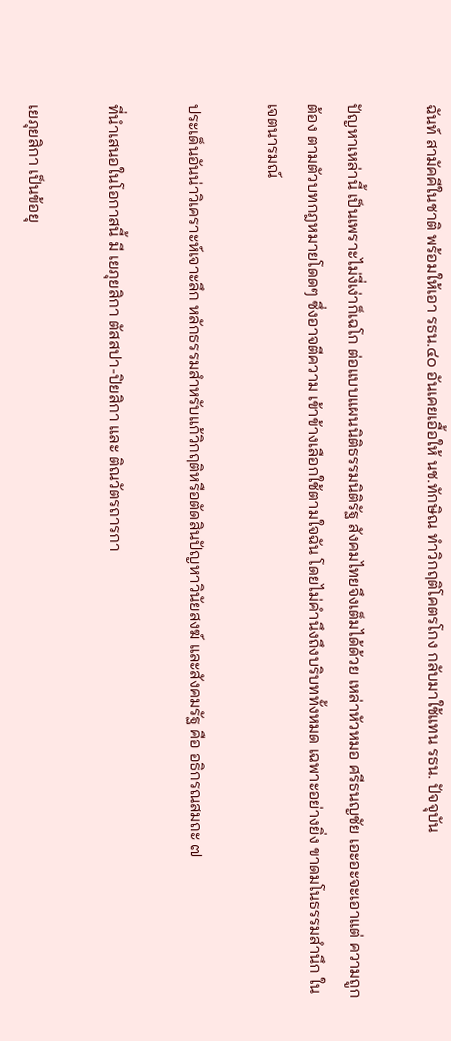ฉันท์ สามัคคีในชาติ พร้อมให้เอา รธน.๔๐ อันเคยเอื้อให้ นช.ทักษิณ ทำวิกฤติโคตรโกง กลับมาใช้แทน รธน. ปัจจุบัน

ปัญหาเหล่านี้ เป็นเพราะไม่งี่เง่าก็เฉโก ต่อแบบแผนนิติธรรมนิติรัฐ สังคมไทยจึงเต็มได้ด้วย เหล่าหัวหมอ ศรีธนญชัย เอะอะจะเอาแต่ ความถูกต้อง ตามตัวบทกฎหมายโดดๆ ซึ่งอาจตีความ เข้าข้างเลือกใช้ตามใจฉัน โดยไม่คำนึงถึงบริบททั้งหมด เฉพาะอย่างยิ่ง ขาดมโนธรรมสำนึก ในเจตนารมณ์

ประเด็นอันน่าวิเคราะห์เจาะลึก หลักธรรมสำหรับแก้วิกฤติหรือตัดสินปัญหาวินัยสงฆ์ และสังคมรัฐ คือ อธิกรณสมถะ ๗

ที่นำเสนอในโอกาสนี้ มี เยภุยสิกา ตัสสปา-ปิยสิกา และ ติณวัตรถารกา

เยภุยสิกา เป็นข้อยุ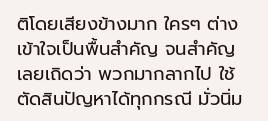ติโดยเสียงข้างมาก ใครๆ ต่างเข้าใจเป็นพื้นสำคัญ จนสำคัญเลยเถิดว่า พวกมากลากไป ใช้ตัดสินปัญหาได้ทุกกรณี มั่วนิ่ม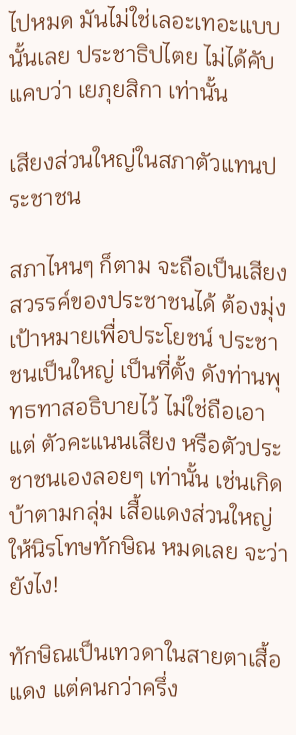ไปหมด มันไม่ใช่เลอะเทอะแบบนั้นเลย ประชาธิปไตย ไม่ได้คับแคบว่า เยภุยสิกา เท่านั้น

เสียงส่วนใหญ่ในสภาตัวแทนประชาชน

สภาไหนๆ ก็ตาม จะถือเป็นเสียงสวรรค์ของประชาชนได้ ต้องมุ่งเป้าหมายเพื่อประโยชน์ ประชาชนเป็นใหญ่ เป็นที่ตั้ง ดังท่านพุทธทาสอธิบายไว้ ไม่ใช่ถือเอาแต่ ตัวคะแนนเสียง หรือตัวประชาชนเองลอยๆ เท่านั้น เช่นเกิดบ้าตามกลุ่ม เสื้อแดงส่วนใหญ่ ให้นิรโทษทักษิณ หมดเลย จะว่ายังไง!

ทักษิณเป็นเทวดาในสายตาเสื้อแดง แต่คนกว่าครึ่ง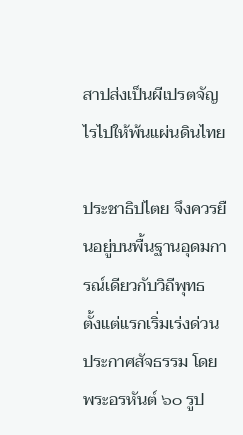สาปส่งเป็นผีเปรตจัญไรไปให้พ้นแผ่นดินไทย

ประชาธิปไตย จึงควรยืนอยู่บนพื้นฐานอุดมการณ์เดียวกับวิถีพุทธ ตั้งแต่แรกเริ่มเร่งด่วน ประกาศสัจธรรม โดยพระอรหันต์ ๖๐ รูป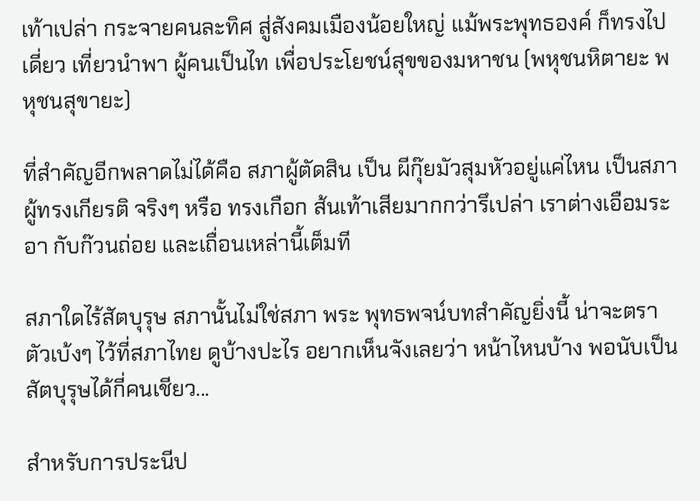เท้าเปล่า กระจายคนละทิศ สู่สังคมเมืองน้อยใหญ่ แม้พระพุทธองค์ ก็ทรงไปเดี่ยว เที่ยวนำพา ผู้คนเป็นไท เพื่อประโยชน์สุขของมหาชน (พหุชนหิตายะ พหุชนสุขายะ)

ที่สำคัญอีกพลาดไม่ได้คือ สภาผู้ตัดสิน เป็น ผีกุ๊ยมัวสุมหัวอยู่แค่ไหน เป็นสภาผู้ทรงเกียรติ จริงๆ หรือ ทรงเกือก ส้นเท้าเสียมากกว่ารึเปล่า เราต่างเอือมระอา กับก๊วนถ่อย และเถื่อนเหล่านี้เต็มที

สภาใดไร้สัตบุรุษ สภานั้นไม่ใช่สภา พระ พุทธพจน์บทสำคัญยิ่งนี้ น่าจะตราตัวเบ้งๆ ไว้ที่สภาไทย ดูบ้างปะไร อยากเห็นจังเลยว่า หน้าไหนบ้าง พอนับเป็นสัตบุรุษได้กี่คนเชียว...

สำหรับการประนีป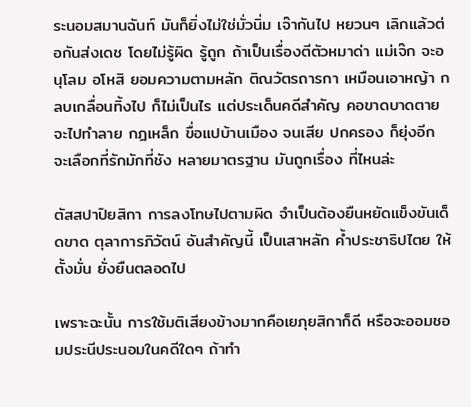ระนอมสมานฉันท์ มันก็ยิ่งไม่ใช่มั่วนิ่ม เจ๊ากันไป หยวนๆ เลิกแล้วต่อกันส่งเดช โดยไม่รู้ผิด รู้ถูก ถ้าเป็นเรื่องตีตัวหมาด่า แม่เจ๊ก จะอนุโลม อโหสิ ยอมความตามหลัก ติณวัตรถารกา เหมือนเอาหญ้า กลบเกลื่อนทิ้งไป ก็ไม่เป็นไร แต่ประเด็นคดีสำคัญ คอขาดบาดตาย จะไปทำลาย กฎเหล็ก ขื่อแปบ้านเมือง จนเสีย ปกครอง ก็ยุ่งอีก จะเลือกที่รักมักที่ชัง หลายมาตรฐาน มันถูกเรื่อง ที่ไหนล่ะ

ตัสสปาปิยสิกา การลงโทษไปตามผิด จำเป็นต้องยืนหยัดแข็งขันเด็ดขาด ตุลาการภิวัตน์ อันสำคัญนี้ เป็นเสาหลัก ค้ำประชาธิปไตย ให้ตั้งมั่น ยั่งยืนตลอดไป

เพราะฉะนั้น การใช้มติเสียงข้างมากคือเยภุยสิกาก็ดี หรือจะออมชอมประนีประนอมในคดีใดๆ ถ้าทำ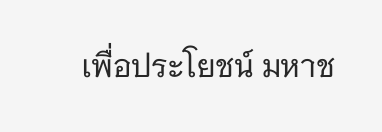เพื่อประโยชน์ มหาช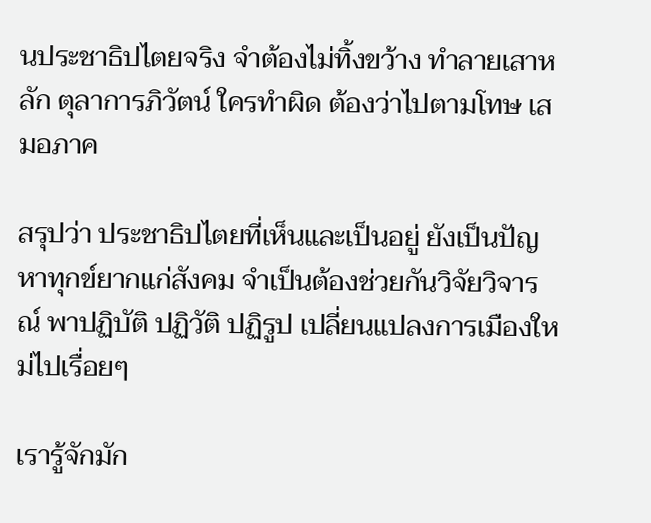นประชาธิปไตยจริง จำต้องไม่ทิ้งขว้าง ทำลายเสาหลัก ตุลาการภิวัตน์ ใครทำผิด ต้องว่าไปตามโทษ เสมอภาค

สรุปว่า ประชาธิปไตยที่เห็นและเป็นอยู่ ยังเป็นปัญหาทุกข์ยากแก่สังคม จำเป็นต้องช่วยกันวิจัยวิจารณ์ พาปฏิบัติ ปฏิวัติ ปฏิรูป เปลี่ยนแปลงการเมืองใหม่ไปเรื่อยๆ

เรารู้จักมัก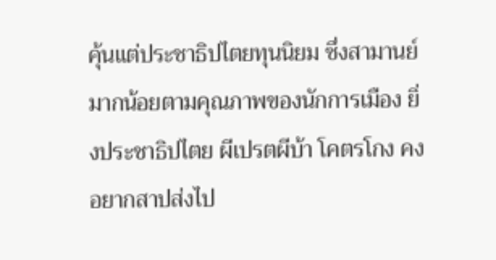คุ้นแต่ประชาธิปไตยทุนนิยม ซึ่งสามานย์มากน้อยตามคุณภาพของนักการเมือง ยิ่งประชาธิปไตย ผีเปรตผีบ้า โคตรโกง คงอยากสาปส่งไป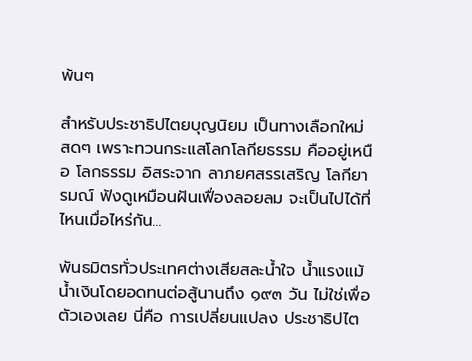พ้นๆ

สำหรับประชาธิปไตยบุญนิยม เป็นทางเลือกใหม่สดๆ เพราะทวนกระแสโลกโลกียธรรม คืออยู่เหนือ โลกธรรม อิสระจาก ลาภยศสรรเสริญ โลกียารมณ์ ฟังดูเหมือนฝันเฟื่องลอยลม จะเป็นไปได้ที่ไหนเมื่อไหร่กัน...

พันธมิตรทั่วประเทศต่างเสียสละน้ำใจ น้ำแรงแม้น้ำเงินโดยอดทนต่อสู้นานถึง ๑๙๓ วัน ไม่ใช่เพื่อตัวเองเลย นี่คือ การเปลี่ยนแปลง ประชาธิปไต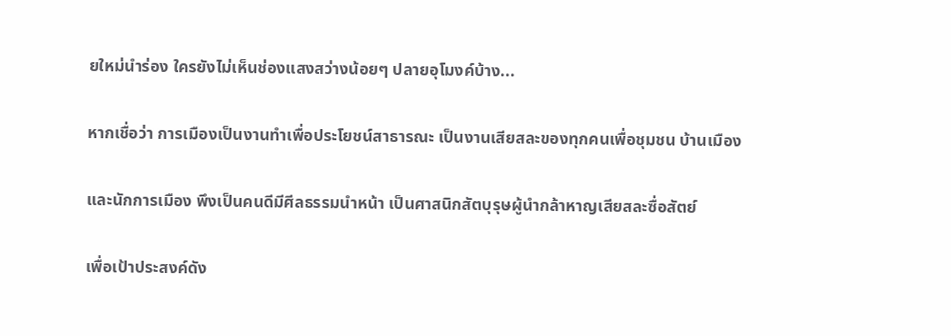ยใหม่นำร่อง ใครยังไม่เห็นช่องแสงสว่างน้อยๆ ปลายอุโมงค์บ้าง...

หากเชื่อว่า การเมืองเป็นงานทำเพื่อประโยชน์สาธารณะ เป็นงานเสียสละของทุกคนเพื่อชุมชน บ้านเมือง

และนักการเมือง พึงเป็นคนดีมีศีลธรรมนำหน้า เป็นศาสนิกสัตบุรุษผู้นำกล้าหาญเสียสละซื่อสัตย์

เพื่อเป้าประสงค์ดัง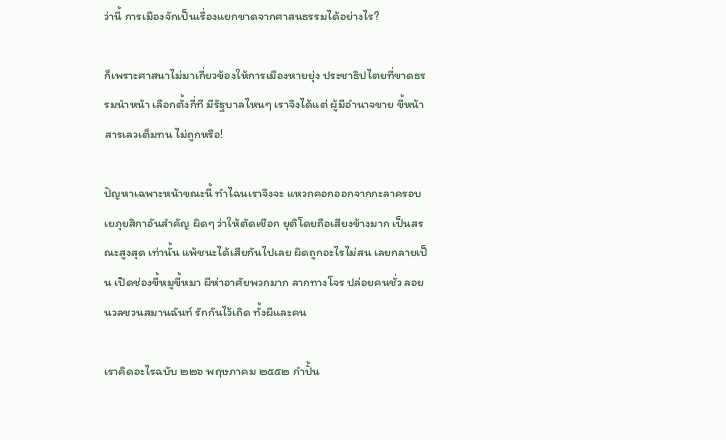ว่านี้ การเมืองจักเป็นเรื่องแยกขาดจากศาสนธรรมได้อย่างไร?

ก็เพราะศาสนาไม่มาเกี่ยวข้องให้การเมืองหายยุ่ง ประชาธิปไตยที่ขาดธรรมนำหน้า เลือกตั้งกี่ที มีรัฐบาลไหนๆ เราจึงได้แต่ ผู้มีอำนาจขาย ขี้หน้าสารเลวเต็มทน ไม่ถูกหรือ!

ปัญหาเฉพาะหน้าขณะนี้ ทำไฉนเราจึงจะ แหวกคอกออกจากกะลาครอบเยภุยสิกาอันสำคัญ ผิดๆ ว่าให้ตัดเชือก ยุติโดยถือเสียงข้างมาก เป็นสรณะสูงสุด เท่านั้น แพ้ชนะได้เสียกันไปเลย ผิดถูกอะไรไม่สน เลยกลายเป็น เปิดช่องขี้หมูขี้หมา ผีห่าอาศัยพวกมาก ลากทางโจร ปล่อยคนชั่ว ลอยนวลชวนสมานฉันท์ รักกันไว้เถิด ทั้งผีและคน

เราคิดอะไรฉบับ ๒๒๖ พฤษภาคม ๒๕๕๒ กำปั้น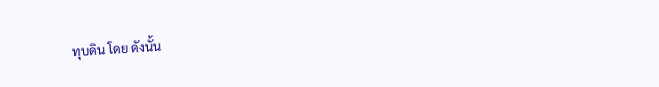ทุบดิน โดย ดังนั้น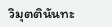วิมุตตินันทะ